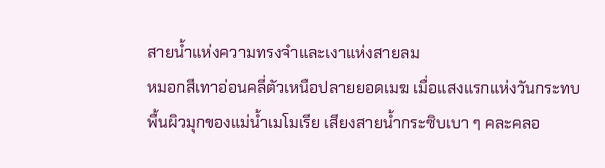สายน้ำแห่งความทรงจำและเงาแห่งสายลม
หมอกสีเทาอ่อนคลี่ตัวเหนือปลายยอดเมฆ เมื่อแสงแรกแห่งวันกระทบพื้นผิวมุกของแม่น้ำเมโมเรีย เสียงสายน้ำกระซิบเบา ๆ คละคลอ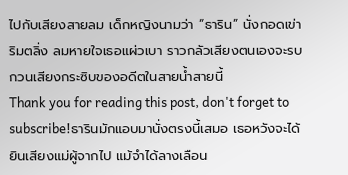ไปกับเสียงสายลม เด็กหญิงนามว่า “ธาริน” นั่งกอดเข่าริมตลิ่ง ลมหายใจเธอแผ่วเบา ราวกลัวเสียงตนเองจะรบกวนเสียงกระซิบของอดีตในสายน้ำสายนี้
Thank you for reading this post, don't forget to subscribe!ธารินมักแอบมานั่งตรงนี้เสมอ เธอหวังจะได้ยินเสียงแม่ผู้จากไป แม้จำได้ลางเลือน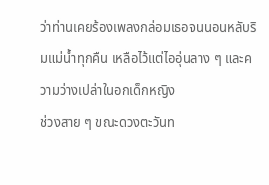ว่าท่านเคยร้องเพลงกล่อมเธอจนนอนหลับริมแม่น้ำทุกคืน เหลือไว้แต่ไออุ่นลาง ๆ และความว่างเปล่าในอกเด็กหญิง
ช่วงสาย ๆ ขณะดวงตะวันท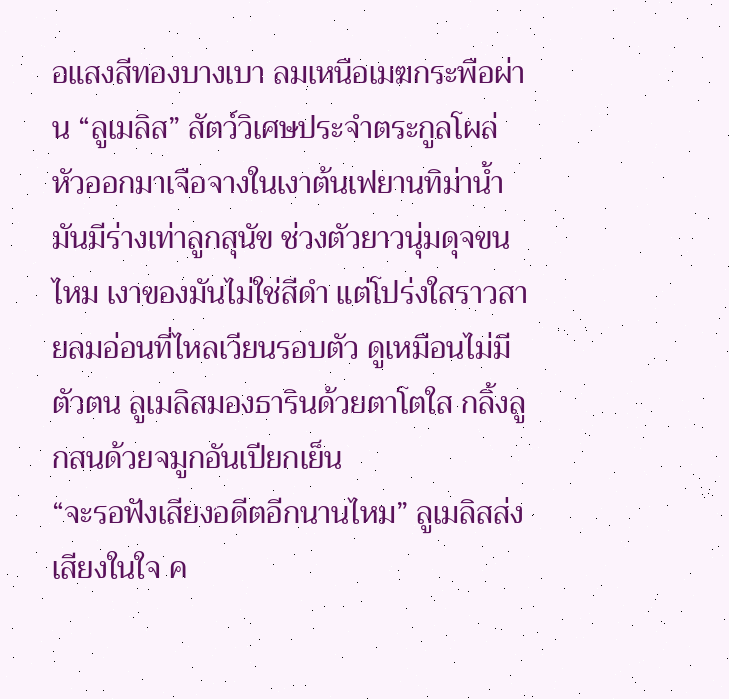อแสงสีทองบางเบา ลมเหนือเมฆกระพือผ่าน “ลูเมลิส” สัตว์วิเศษประจำตระกูลโผล่หัวออกมาเจือจางในเงาต้นเฟยานทิม่าน้ำ มันมีร่างเท่าลูกสุนัข ช่วงตัวยาวนุ่มดุจขนไหม เงาของมันไม่ใช่สีดำ แต่โปร่งใสราวสายลมอ่อนที่ไหลเวียนรอบตัว ดูเหมือนไม่มีตัวตน ลูเมลิสมองธารินด้วยตาโตใส กลิ้งลูกสนด้วยจมูกอันเปียกเย็น
“จะรอฟังเสียงอดีตอีกนานไหม” ลูเมลิสส่งเสียงในใจ ค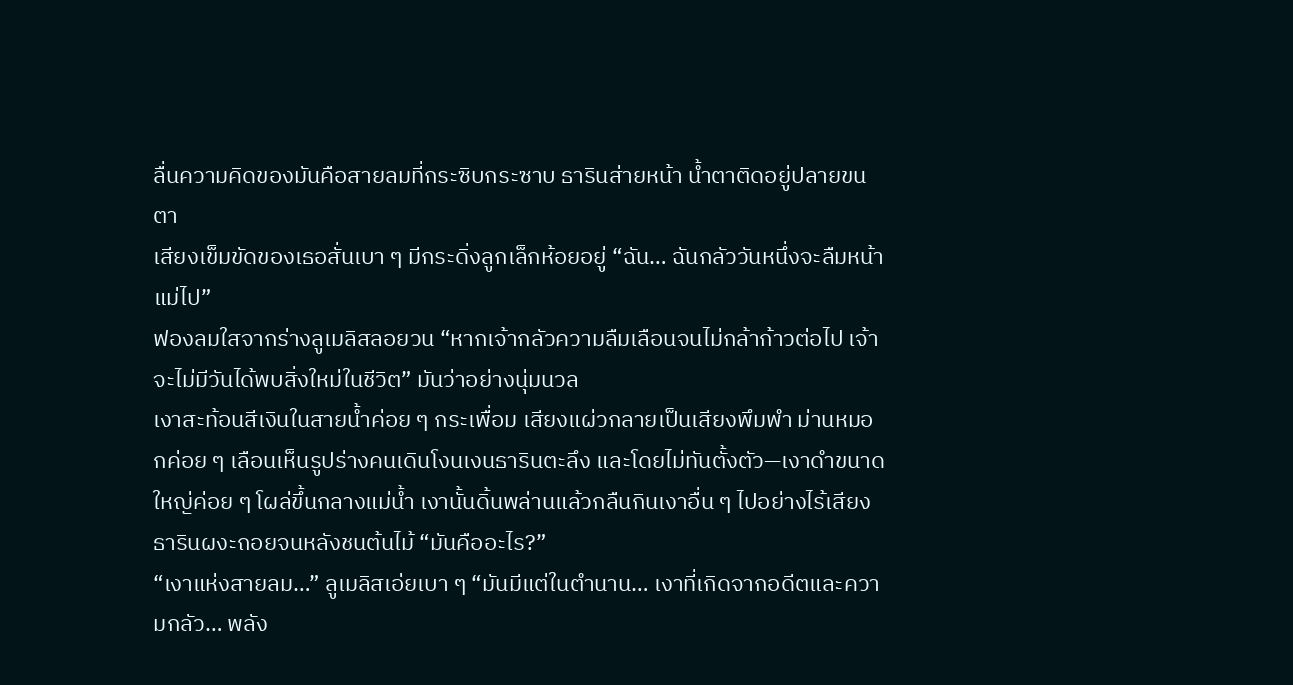ลื่นความคิดของมันคือสายลมที่กระซิบกระซาบ ธารินส่ายหน้า น้ำตาติดอยู่ปลายขนตา
เสียงเข็มขัดของเธอสั่นเบา ๆ มีกระดิ่งลูกเล็กห้อยอยู่ “ฉัน… ฉันกลัววันหนึ่งจะลืมหน้าแม่ไป”
ฟองลมใสจากร่างลูเมลิสลอยวน “หากเจ้ากลัวความลืมเลือนจนไม่กล้าก้าวต่อไป เจ้าจะไม่มีวันได้พบสิ่งใหม่ในชีวิต” มันว่าอย่างนุ่มนวล
เงาสะท้อนสีเงินในสายน้ำค่อย ๆ กระเพื่อม เสียงแผ่วกลายเป็นเสียงพึมพำ ม่านหมอกค่อย ๆ เลือนเห็นรูปร่างคนเดินโงนเงนธารินตะลึง และโดยไม่ทันตั้งตัว—เงาดำขนาดใหญ่ค่อย ๆ โผล่ขึ้นกลางแม่น้ำ เงานั้นดิ้นพล่านแล้วกลืนกินเงาอื่น ๆ ไปอย่างไร้เสียง
ธารินผงะถอยจนหลังชนต้นไม้ “มันคืออะไร?”
“เงาแห่งสายลม…” ลูเมลิสเอ่ยเบา ๆ “มันมีแต่ในตำนาน… เงาที่เกิดจากอดีตและความกลัว… พลัง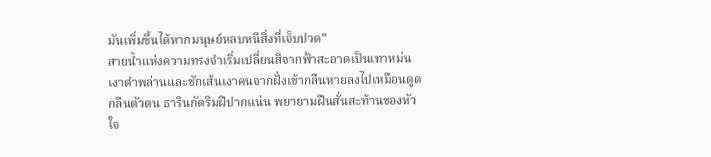มันเพิ่มขึ้นได้หากมนุษย์หลบหนีสิ่งที่เจ็บปวด”
สายน้ำแห่งความทรงจำเริ่มเปลี่ยนสีจากฟ้าสะอาดเป็นเทาหม่น เงาดำพล่านและชักเส้นเงาคนจากฝั่งเข้ากลืนหายลงไปเหมือนดูดกลืนตัวตน ธารินกัดริมฝีปากแน่น พยายามฝืนสั่นสะท้านของหัวใจ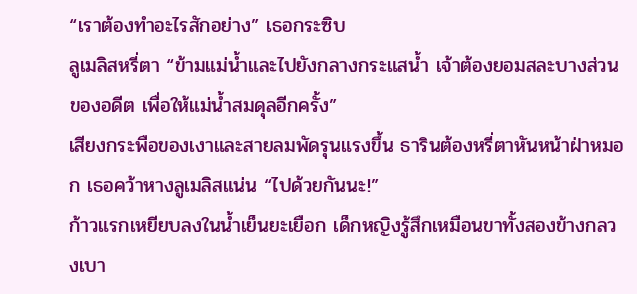“เราต้องทำอะไรสักอย่าง” เธอกระซิบ
ลูเมลิสหรี่ตา “ข้ามแม่น้ำและไปยังกลางกระแสน้ำ เจ้าต้องยอมสละบางส่วนของอดีต เพื่อให้แม่น้ำสมดุลอีกครั้ง”
เสียงกระพือของเงาและสายลมพัดรุนแรงขึ้น ธารินต้องหรี่ตาหันหน้าฝ่าหมอก เธอคว้าหางลูเมลิสแน่น “ไปด้วยกันนะ!”
ก้าวแรกเหยียบลงในน้ำเย็นยะเยือก เด็กหญิงรู้สึกเหมือนขาทั้งสองข้างกลวงเบา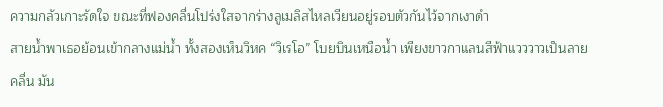ความกลัวเกาะรัดใจ ขณะที่ฟองคลื่นโปร่งใสจากร่างลูเมลิสไหลเวียนอยู่รอบตัวกันไว้จากเงาดำ
สายน้ำพาเธอย้อนเข้ากลางแม่น้ำ ทั้งสองเห็นวิหค “วิเรโอ” โบยบินเหนือน้ำ เพียงขาวกาแลนสีฟ้าแวววาวเป็นลายคลื่น มัน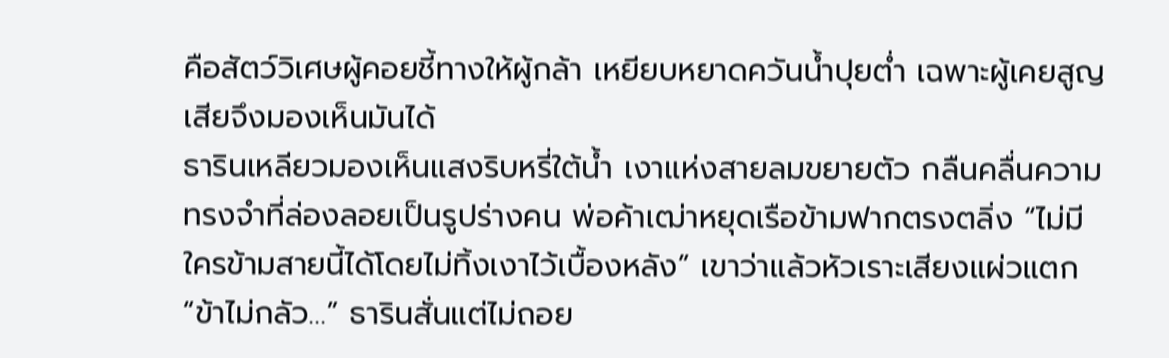คือสัตว์วิเศษผู้คอยชี้ทางให้ผู้กล้า เหยียบหยาดควันน้ำปุยต่ำ เฉพาะผู้เคยสูญเสียจึงมองเห็นมันได้
ธารินเหลียวมองเห็นแสงริบหรี่ใต้น้ำ เงาแห่งสายลมขยายตัว กลืนคลื่นความทรงจำที่ล่องลอยเป็นรูปร่างคน พ่อค้าเฒ่าหยุดเรือข้ามฟากตรงตลิ่ง “ไม่มีใครข้ามสายนี้ได้โดยไม่ทิ้งเงาไว้เบื้องหลัง” เขาว่าแล้วหัวเราะเสียงแผ่วแตก
“ข้าไม่กลัว…” ธารินสั่นแต่ไม่ถอย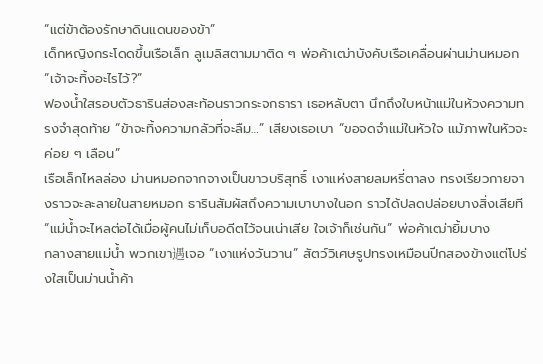“แต่ข้าต้องรักษาดินแดนของข้า”
เด็กหญิงกระโดดขึ้นเรือเล็ก ลูเมลิสตามมาติด ๆ พ่อค้าเฒ่าบังคับเรือเคลื่อนผ่านม่านหมอก “เจ้าจะทิ้งอะไรไว้?”
ฟองน้ำใสรอบตัวธารินส่องสะท้อนราวกระจกธารา เธอหลับตา นึกถึงใบหน้าแม่ในห้วงความทรงจำสุดท้าย “ข้าจะทิ้งความกลัวที่จะลืม…” เสียงเธอเบา “ขอจดจำแม่ในหัวใจ แม้ภาพในหัวจะค่อย ๆ เลือน”
เรือเล็กไหลล่อง ม่านหมอกจากจางเป็นขาวบริสุทธิ์ เงาแห่งสายลมหรี่ตาลง ทรงเรียวกายจางราวจะละลายในสายหมอก ธารินสัมผัสถึงความเบาบางในอก ราวได้ปลดปล่อยบางสิ่งเสียที
“แม่น้ำจะไหลต่อได้เมื่อผู้คนไม่เก็บอดีตไว้จนเน่าเสีย ใจเจ้าก็เช่นกัน” พ่อค้าเฒ่ายิ้มบาง
กลางสายแม่น้ำ พวกเขา遇เจอ “เงาแห่งวันวาน” สัตว์วิเศษรูปทรงเหมือนปีกสองข้างแต่โปร่งใสเป็นม่านน้ำค้า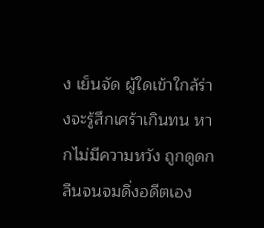ง เย็นจัด ผู้ใดเข้าใกล้ร่างจะรู้สึกเศร้าเกินทน หากไม่มีความหวัง ถูกดูดกลืนจนจมดิ่งอดีตเอง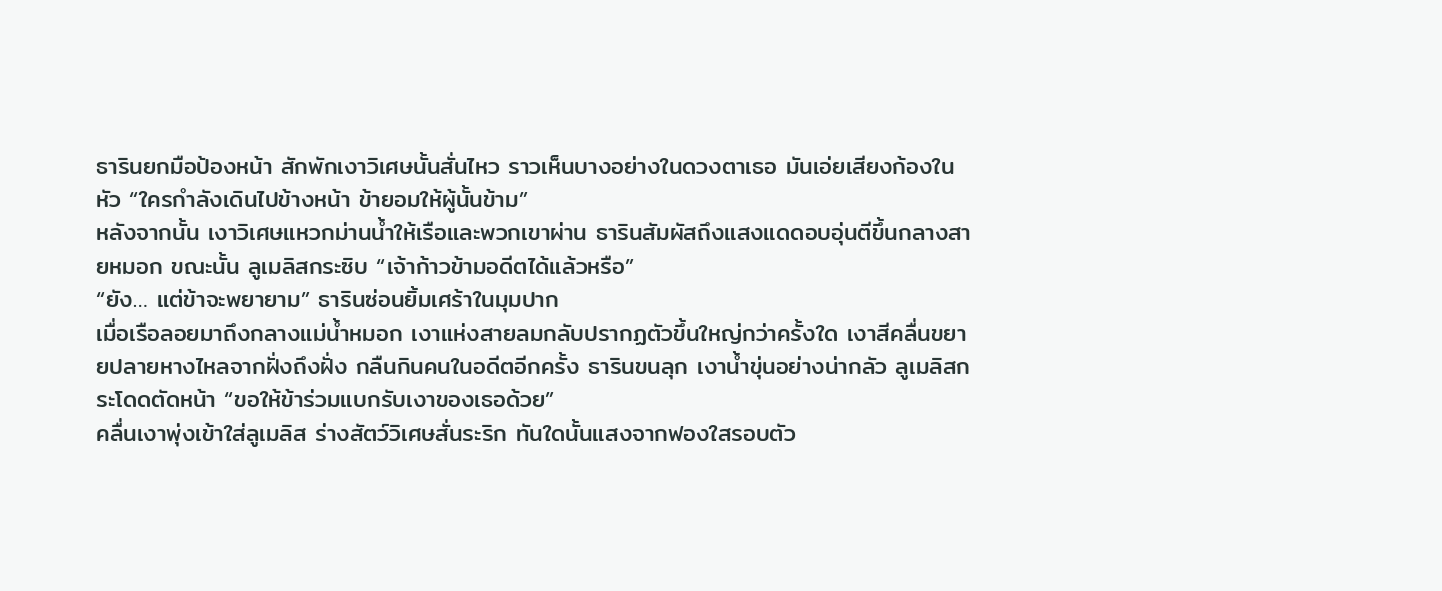ธารินยกมือป้องหน้า สักพักเงาวิเศษนั้นสั่นไหว ราวเห็นบางอย่างในดวงตาเธอ มันเอ่ยเสียงก้องในหัว “ใครกำลังเดินไปข้างหน้า ข้ายอมให้ผู้นั้นข้าม”
หลังจากนั้น เงาวิเศษแหวกม่านน้ำให้เรือและพวกเขาผ่าน ธารินสัมผัสถึงแสงแดดอบอุ่นตีขึ้นกลางสายหมอก ขณะนั้น ลูเมลิสกระซิบ “เจ้าก้าวข้ามอดีตได้แล้วหรือ”
“ยัง… แต่ข้าจะพยายาม” ธารินซ่อนยิ้มเศร้าในมุมปาก
เมื่อเรือลอยมาถึงกลางแม่น้ำหมอก เงาแห่งสายลมกลับปรากฏตัวขึ้นใหญ่กว่าครั้งใด เงาสีคลื่นขยายปลายหางไหลจากฝั่งถึงฝั่ง กลืนกินคนในอดีตอีกครั้ง ธารินขนลุก เงาน้ำขุ่นอย่างน่ากลัว ลูเมลิสกระโดดตัดหน้า “ขอให้ข้าร่วมแบกรับเงาของเธอด้วย”
คลื่นเงาพุ่งเข้าใส่ลูเมลิส ร่างสัตว์วิเศษสั่นระริก ทันใดนั้นแสงจากฟองใสรอบตัว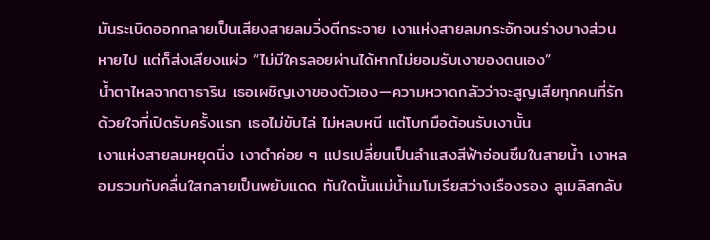มันระเบิดออกกลายเป็นเสียงสายลมวิ่งตีกระจาย เงาแห่งสายลมกระอักจนร่างบางส่วนหายไป แต่ก็ส่งเสียงแผ่ว “ไม่มีใครลอยผ่านได้หากไม่ยอมรับเงาของตนเอง”
น้ำตาไหลจากตาธาริน เธอเผชิญเงาของตัวเอง—ความหวาดกลัวว่าจะสูญเสียทุกคนที่รัก ด้วยใจที่เปิดรับครั้งแรก เธอไม่ขับไล่ ไม่หลบหนี แต่โบกมือต้อนรับเงานั้น
เงาแห่งสายลมหยุดนิ่ง เงาดำค่อย ๆ แปรเปลี่ยนเป็นลำแสงสีฟ้าอ่อนซึมในสายน้ำ เงาหลอมรวมกับคลื่นใสกลายเป็นพยับแดด ทันใดนั้นแม่น้ำเมโมเรียสว่างเรืองรอง ลูเมลิสกลับ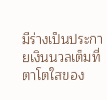มีร่างเป็นประกายเงินนวลเต็มที่ ตาโตใสของ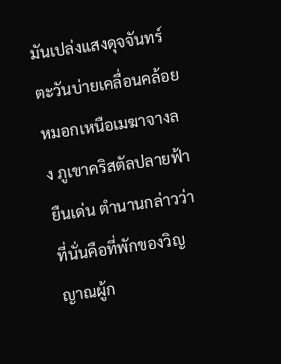มันเปล่งแสงดุจจันทร์
ตะวันบ่ายเคลื่อนคล้อย หมอกเหนือเมฆาจางลง ภูเขาคริสตัลปลายฟ้ายืนเด่น ตำนานกล่าวว่าที่นั่นคือที่พักของวิญญาณผู้ก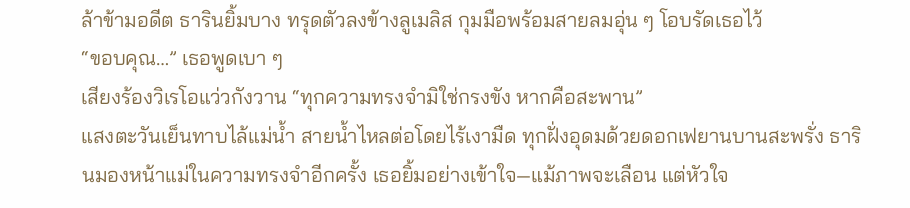ล้าข้ามอดีต ธารินยิ้มบาง ทรุดตัวลงข้างลูเมลิส กุมมือพร้อมสายลมอุ่น ๆ โอบรัดเธอไว้
“ขอบคุณ…” เธอพูดเบา ๆ
เสียงร้องวิเรโอแว่วกังวาน “ทุกความทรงจำมิใช่กรงขัง หากคือสะพาน”
แสงตะวันเย็นทาบไล้แม่น้ำ สายน้ำไหลต่อโดยไร้เงามืด ทุกฝั่งอุดมด้วยดอกเฟยานบานสะพรั่ง ธารินมองหน้าแม่ในความทรงจำอีกครั้ง เธอยิ้มอย่างเข้าใจ—แม้ภาพจะเลือน แต่หัวใจ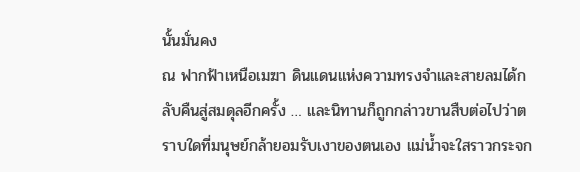นั้นมั่นคง
ณ ฟากฟ้าเหนือเมฆา ดินแดนแห่งความทรงจำและสายลมได้กลับคืนสู่สมดุลอีกครั้ง … และนิทานก็ถูกกล่าวขานสืบต่อไปว่าตราบใดที่มนุษย์กล้ายอมรับเงาของตนเอง แม่น้ำจะใสราวกระจก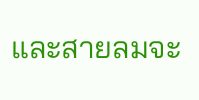และสายลมจะ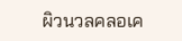ผิวนวลคลอเค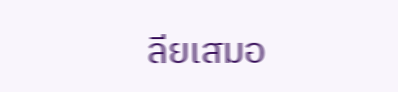ลียเสมอ